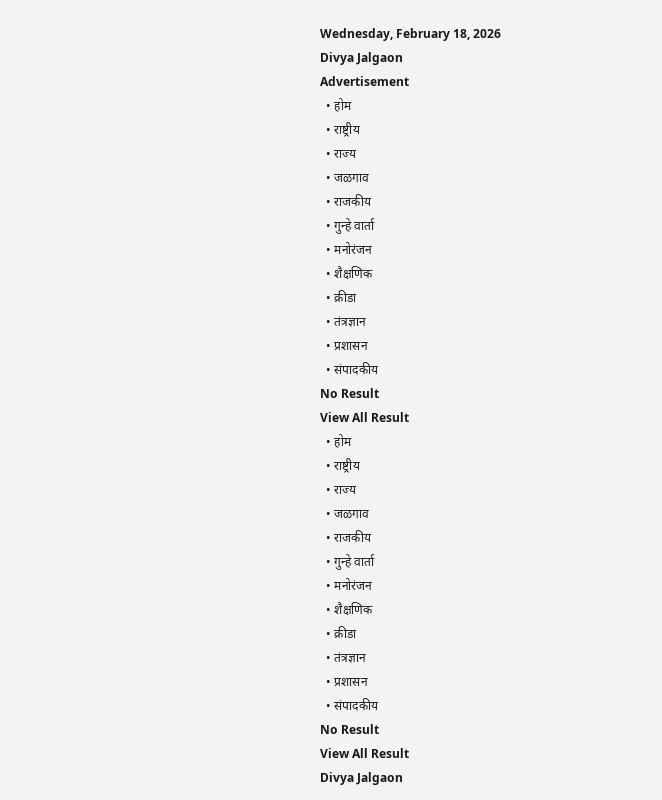Wednesday, February 18, 2026
Divya Jalgaon
Advertisement
  • होम
  • राष्ट्रीय
  • राज्य
  • जळगाव
  • राजकीय
  • गुन्हे वार्ता
  • मनोरंजन
  • शैक्षणिक
  • क्रीडा
  • तंत्रज्ञान
  • प्रशासन
  • संपादकीय
No Result
View All Result
  • होम
  • राष्ट्रीय
  • राज्य
  • जळगाव
  • राजकीय
  • गुन्हे वार्ता
  • मनोरंजन
  • शैक्षणिक
  • क्रीडा
  • तंत्रज्ञान
  • प्रशासन
  • संपादकीय
No Result
View All Result
Divya Jalgaon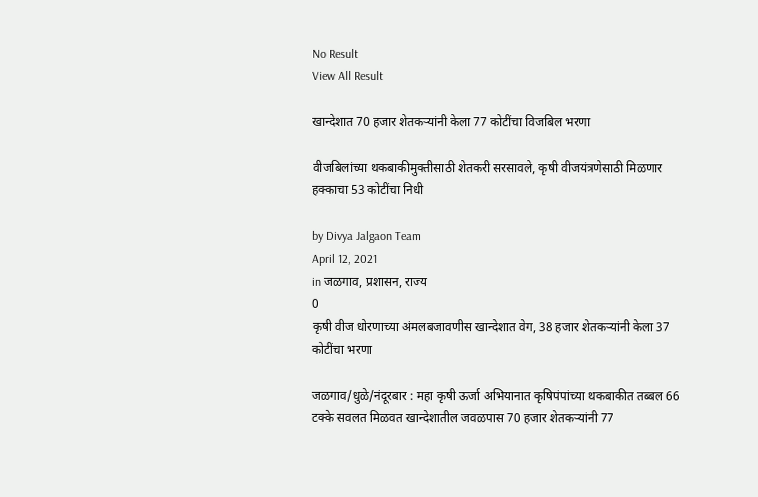No Result
View All Result

खान्देशात 70 हजार शेतकऱ्यांनी केला 77 कोटींचा विजबिल भरणा

वीजबिलांच्या थकबाकीमुक्तीसाठी शेतकरी सरसावले, कृषी वीजयंत्रणेसाठी मिळणार हक्काचा 53 कोटींचा निधी

by Divya Jalgaon Team
April 12, 2021
in जळगाव, प्रशासन, राज्य
0
कृषी वीज धोरणाच्या अंमलबजावणीस खान्देशात वेग, 38 हजार शेतकऱ्यांनी केला 37 कोटींचा भरणा

जळगाव/धुळे/नंदूरबार : महा कृषी ऊर्जा अभियानात कृषिपंपांच्या थकबाकीत तब्बल 66 टक्के सवलत मिळवत खान्देशातील जवळपास 70 हजार शेतकऱ्यांनी 77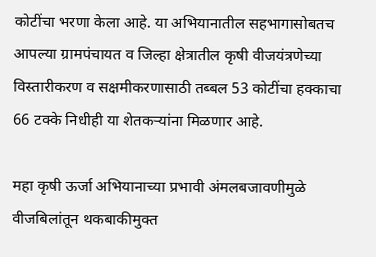कोटींचा भरणा केला आहे. या अभियानातील सहभागासोबतच आपल्या ग्रामपंचायत व जिल्हा क्षेत्रातील कृषी वीजयंत्रणेच्या विस्तारीकरण व सक्षमीकरणासाठी तब्बल 53 कोटींचा हक्काचा 66 टक्के निधीही या शेतकऱ्यांना मिळणार आहे.

महा कृषी ऊर्जा अभियानाच्या प्रभावी अंमलबजावणीमुळे वीजबिलांतून थकबाकीमुक्त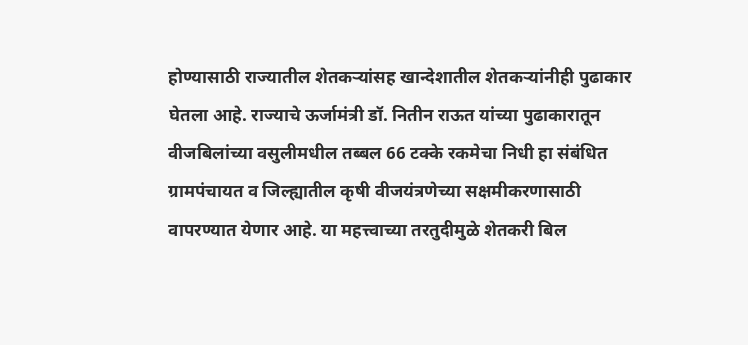होण्यासाठी राज्यातील शेतकऱ्यांसह खान्देशातील शेतकऱ्यांनीही पुढाकार घेतला आहे. राज्याचे ऊर्जामंत्री डॉ. नितीन राऊत यांच्या पुढाकारातून वीजबिलांच्या वसुलीमधील तब्बल 66 टक्के रकमेचा निधी हा संबंधित ग्रामपंचायत व जिल्ह्यातील कृषी वीजयंत्रणेच्या सक्षमीकरणासाठी वापरण्यात येणार आहे. या महत्त्वाच्या तरतुदीमुळे शेतकरी‍ बिल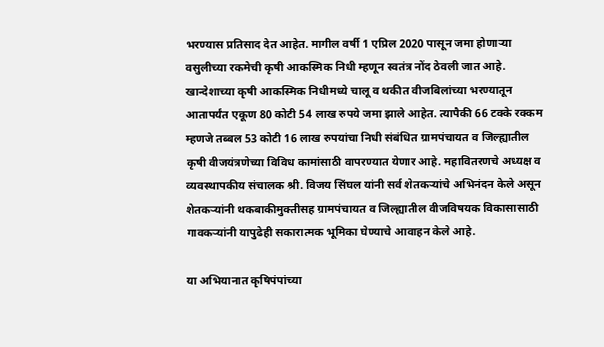भरण्यास प्रतिसाद देत आहेत. मागील वर्षी 1 एप्रिल 2020 पासून जमा होणाऱ्या वसुलीच्या रकमेची कृषी आकस्मिक निधी म्हणून स्वतंत्र नोंद ठेवली जात आहे. खान्देशाच्या कृषी आकस्मिक निधीमध्ये चालू व थकीत वीजबिलांच्या भरण्यातून आतापर्यंत एकूण 80 कोटी 54 लाख रुपये जमा झाले आहेत. त्यापैकी 66 टक्के रक्कम म्हणजे तब्बल 53 कोटी 16 लाख रुपयांचा निधी संबंधित ग्रामपंचायत व जिल्ह्यातील कृषी वीजयंत्रणेच्या विविध कामांसाठी वापरण्यात येणार आहे. महावितरणचे अध्यक्ष व व्यवस्थापकीय संचालक श्री. विजय सिंघल यांनी सर्व शेतकऱ्यांचे अभिनंदन केले असून शेतकऱ्यांनी थकबाकीमुक्तीसह ग्रामपंचायत व जिल्ह्यातील वीजविषयक विकासासाठी गावकऱ्यांनी यापुढेही सकारात्मक भूमिका घेण्याचे आवाहन केले आहे.

या अभियानात कृषिपंपांच्या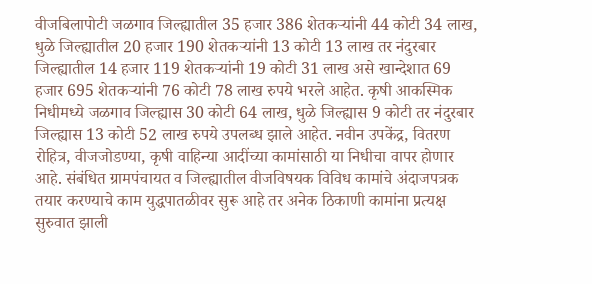वीजबिलापोटी जळगाव जिल्ह्यातील 35 हजार 386 शेतकऱ्यांनी 44 कोटी 34 लाख, धुळे जिल्ह्यातील 20 हजार 190 शेतकऱ्यांनी 13 कोटी 13 लाख तर नंदुरबार जिल्ह्यातील 14 हजार 119 शेतकऱ्यांनी 19 कोटी 31 लाख असे खान्देशात 69 हजार 695 शेतकऱ्यांनी 76 कोटी 78 लाख रुपये भरले आहेत. कृषी आकस्मिक निधीमध्ये जळगाव जिल्ह्यास 30 कोटी 64 लाख, धुळे जिल्ह्यास 9 कोटी तर नंदुरबार जिल्ह्यास 13 कोटी 52 लाख रुपये उपलब्ध झाले आहेत. नवीन उपकेंद्र, वितरण रोहित्र, वीजजोडण्या, कृषी वाहिन्या आदींच्या कामांसाठी या निधीचा वापर होणार आहे. संबंधित ग्रामपंचायत व जिल्ह्यातील वीजविषयक विविध कामांचे अंदाजपत्रक तयार करण्याचे काम युद्धपातळीवर सुरू आहे तर अनेक ठिकाणी कामांना प्रत्यक्ष सुरुवात झाली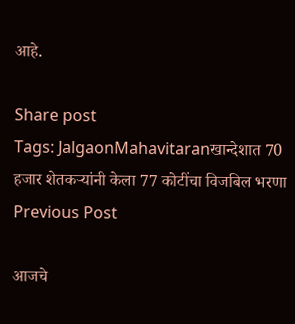आहे.

Share post
Tags: JalgaonMahavitaranखान्देशात 70 हजार शेतकऱ्यांनी केला 77 कोटींचा विजबिल भरणा
Previous Post

आजचे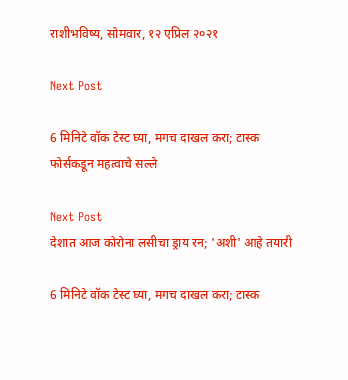राशीभविष्य, सोमवार, १२ एप्रिल २०२१

Next Post

6 मिनिटे वॉक टेस्ट घ्या, मगच दाखल करा; टास्क फोर्सकडून महत्वाचे सल्ले

Next Post
देशात आज कोरोना लसीचा ड्राय रन; 'अशी' आहे तयारी

6 मिनिटे वॉक टेस्ट घ्या, मगच दाखल करा; टास्क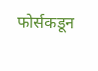फोर्सकडून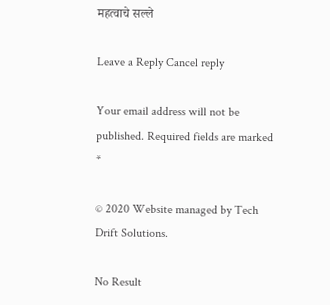महत्वाचे सल्ले

Leave a Reply Cancel reply

Your email address will not be published. Required fields are marked *

© 2020 Website managed by Tech Drift Solutions.

No Result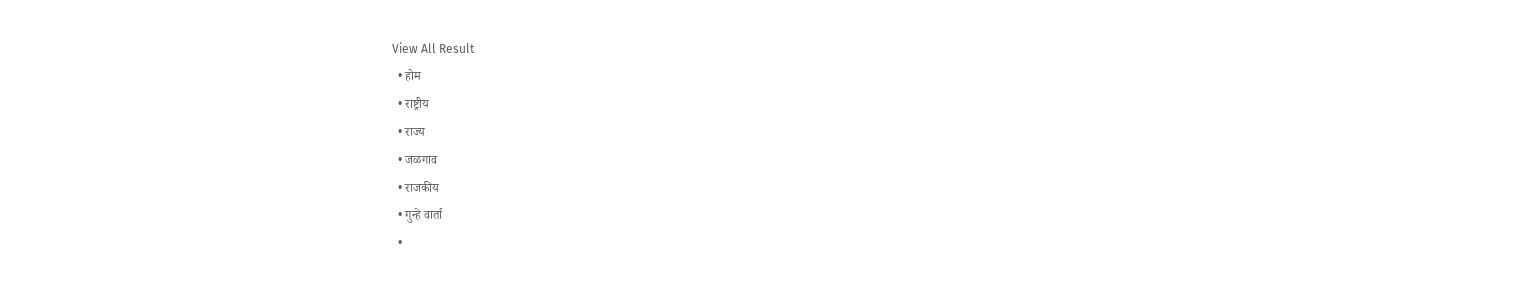View All Result
  • होम
  • राष्ट्रीय
  • राज्य
  • जळगाव
  • राजकीय
  • गुन्हे वार्ता
  •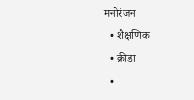मनोरंजन
  • शैक्षणिक
  • क्रीडा
  •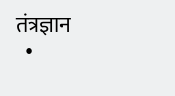तंत्रज्ञान
  •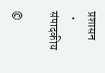प्रशासन
  • संपादकीय

©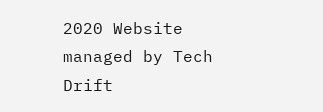2020 Website managed by Tech Drift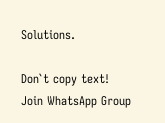Solutions.

Don`t copy text!
Join WhatsApp Group